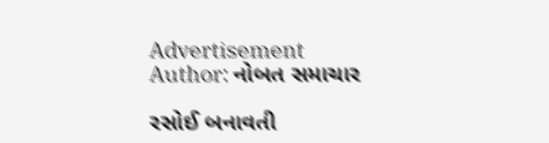Advertisement
Author: નોબત સમાચાર

રસોઈ બનાવતી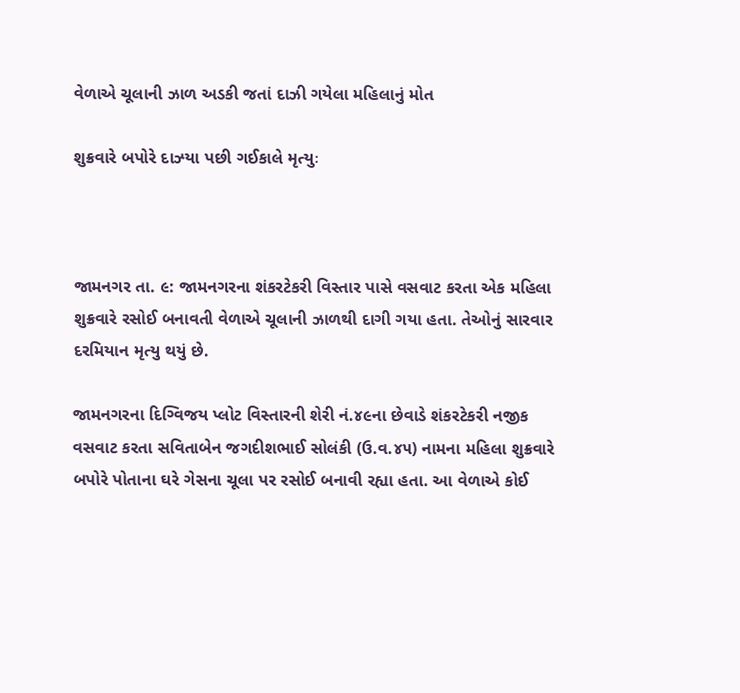વેળાએ ચૂલાની ઝાળ અડકી જતાં દાઝી ગયેલા મહિલાનું મોત

શુક્રવારે બપોરે દાઝ્યા પછી ગઈકાલે મૃત્યુઃ



જામનગર તા. ૯: જામનગરના શંકરટેકરી વિસ્તાર પાસે વસવાટ કરતા એક મહિલા શુક્રવારે રસોઈ બનાવતી વેળાએ ચૂલાની ઝાળથી દાગી ગયા હતા. તેઓનું સારવાર દરમિયાન મૃત્યુ થયું છે.

જામનગરના દિગ્વિજય પ્લોટ વિસ્તારની શેરી નં.૪૯ના છેવાડે શંકરટેકરી નજીક વસવાટ કરતા સવિતાબેન જગદીશભાઈ સોલંકી (ઉ.વ.૪૫) નામના મહિલા શુક્રવારે બપોરે પોતાના ઘરે ગેસના ચૂલા પર રસોઈ બનાવી રહ્યા હતા. આ વેળાએ કોઈ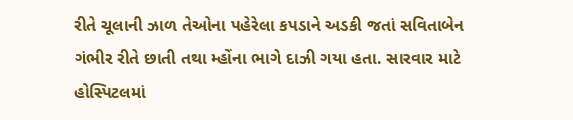રીતે ચૂલાની ઝાળ તેઓના પહેરેલા કપડાને અડકી જતાં સવિતાબેન ગંભીર રીતે છાતી તથા મ્હોંના ભાગે દાઝી ગયા હતા. સારવાર માટે હોસ્પિટલમાં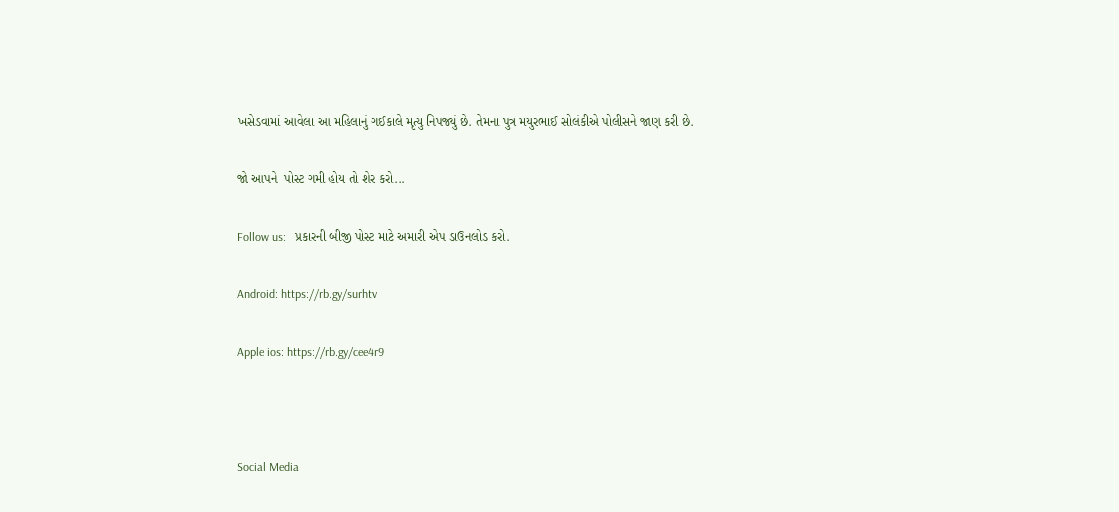ખસેડવામાં આવેલા આ મહિલાનું ગઈકાલે મૃત્યુ નિપજ્યું છે. તેમના પુત્ર મયુરભાઈ સોલંકીએ પોલીસને જાણ કરી છે.

જો આપને  પોસ્ટ ગમી હોય તો શેર કરો...

Follow us:   પ્રકારની બીજી પોસ્ટ માટે અમારી એપ ડાઉનલોડ કરો.

Android: https://rb.gy/surhtv

Apple ios: https://rb.gy/cee4r9



Social Media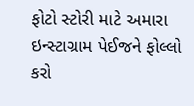ફોટો સ્ટોરી માટે અમારા ઇન્સ્ટાગ્રામ પેઈજને ફોલ્લો કરો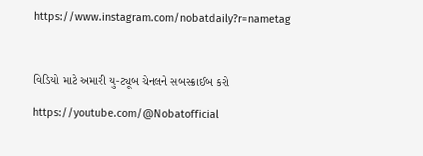https://www.instagram.com/nobatdaily?r=nametag



વિડિયો માટે અમારી યુ-ટ્યૂબ ચેનલને સબસ્ક્રાઈબ કરો

https://youtube.com/@Nobatofficial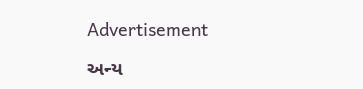Advertisement

અન્ય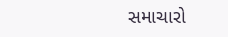સમાચારો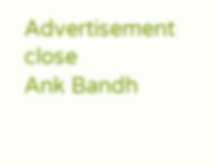Advertisement
close
Ank Bandh